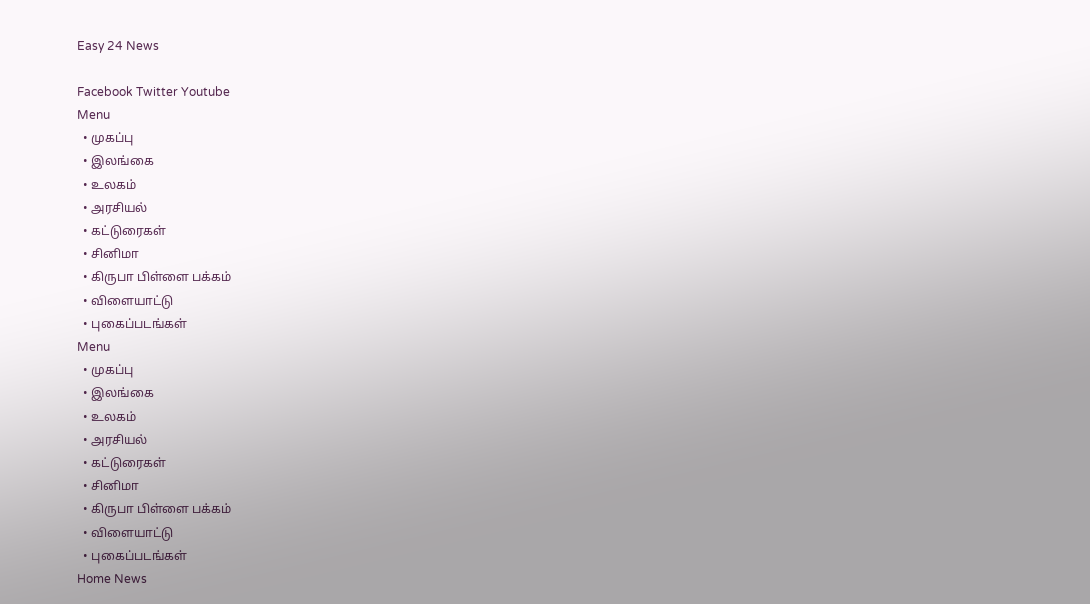Easy 24 News

Facebook Twitter Youtube
Menu
  • முகப்பு
  • இலங்கை
  • உலகம்
  • அரசியல்
  • கட்டுரைகள்
  • சினிமா
  • கிருபா பிள்ளை பக்கம்
  • விளையாட்டு
  • புகைப்படங்கள்
Menu
  • முகப்பு
  • இலங்கை
  • உலகம்
  • அரசியல்
  • கட்டுரைகள்
  • சினிமா
  • கிருபா பிள்ளை பக்கம்
  • விளையாட்டு
  • புகைப்படங்கள்
Home News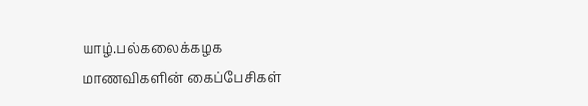யாழ்.பல்கலைக்கழக மாணவிகளின் கைப்பேசிகள்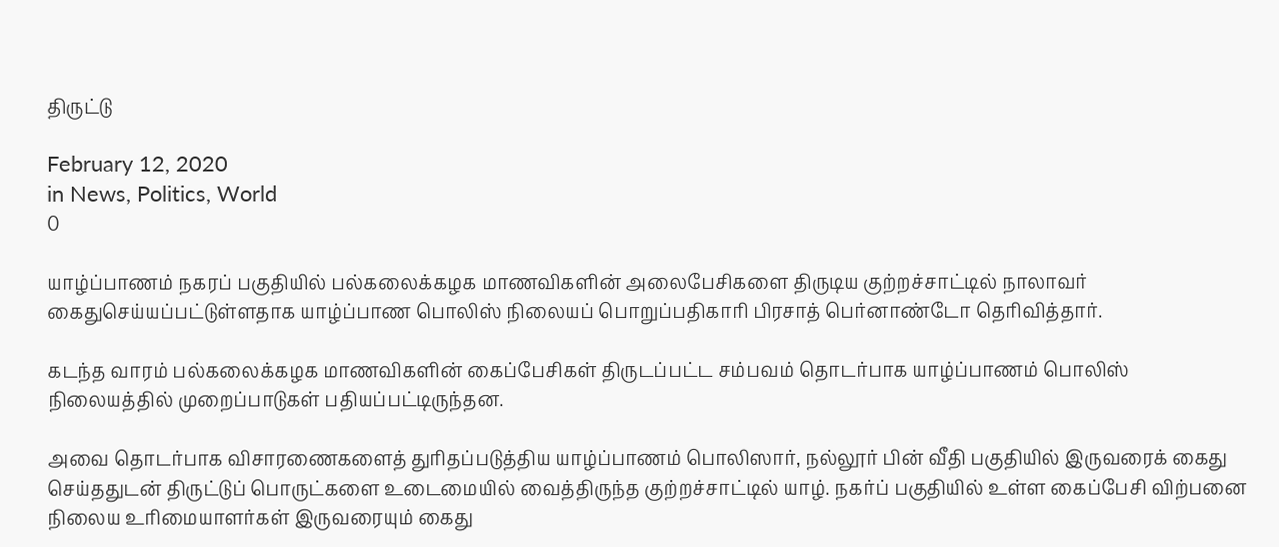திருட்டு

February 12, 2020
in News, Politics, World
0

யாழ்ப்பாணம் நகரப் பகுதியில் பல்கலைக்கழக மாணவிகளின் அலைபேசிகளை திருடிய குற்றச்சாட்டில் நாலாவர் கைதுசெய்யப்பட்டுள்ளதாக யாழ்ப்பாண பொலிஸ் நிலையப் பொறுப்பதிகாரி பிரசாத் பெர்னாண்டோ தெரிவித்தார்.

கடந்த வாரம் பல்கலைக்கழக மாணவிகளின் கைப்பேசிகள் திருடப்பட்ட சம்பவம் தொடர்பாக யாழ்ப்பாணம் பொலிஸ் நிலையத்தில் முறைப்பாடுகள் பதியப்பட்டிருந்தன.

அவை தொடர்பாக விசாரணைகளைத் துரிதப்படுத்திய யாழ்ப்பாணம் பொலிஸார், நல்லூர் பின் வீதி பகுதியில் இருவரைக் கைது செய்ததுடன் திருட்டுப் பொருட்களை உடைமையில் வைத்திருந்த குற்றச்சாட்டில் யாழ். நகர்ப் பகுதியில் உள்ள கைப்பேசி விற்பனை நிலைய உரிமையாளர்கள் இருவரையும் கைது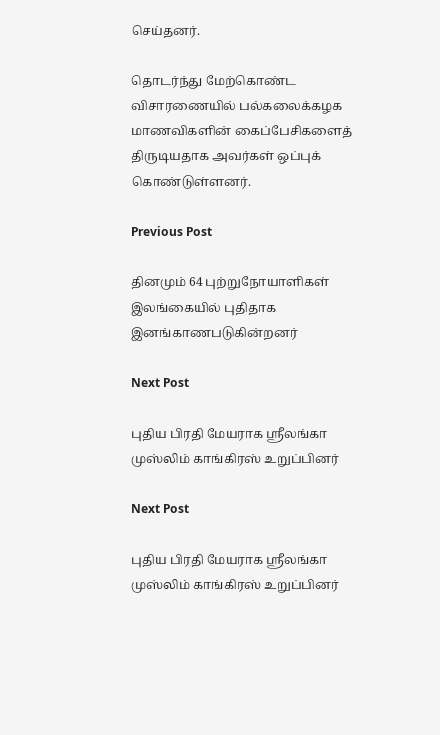செய்தனர்.

தொடர்ந்து மேற்கொண்ட விசாரணையில் பல்கலைக்கழக மாணவிகளின் கைப்பேசிகளைத் திருடியதாக அவர்கள் ஒப்புக் கொண்டுள்ளனர்.

Previous Post

தினமும் 64 புற்றுநோயாளிகள் இலங்கையில் புதிதாக இனங்காணபடுகின்றனர்

Next Post

புதிய பிரதி மேயராக ஸ்ரீலங்கா முஸ்லிம் காங்கிரஸ் உறுப்பினர்

Next Post

புதிய பிரதி மேயராக ஸ்ரீலங்கா முஸ்லிம் காங்கிரஸ் உறுப்பினர்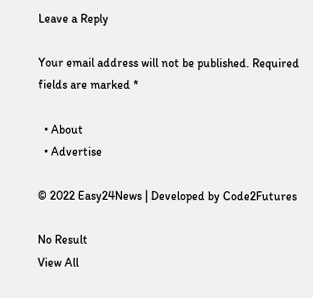Leave a Reply

Your email address will not be published. Required fields are marked *

  • About
  • Advertise

© 2022 Easy24News | Developed by Code2Futures

No Result
View All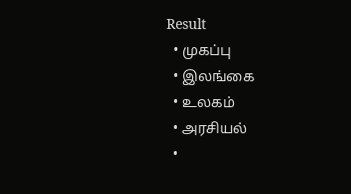Result
  • முகப்பு
  • இலங்கை
  • உலகம்
  • அரசியல்
  •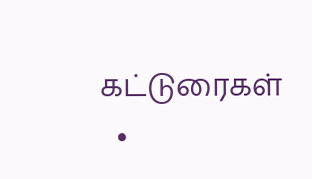கட்டுரைகள்
  •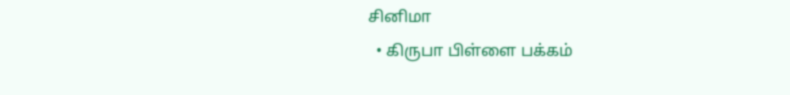சினிமா
  • கிருபா பிள்ளை பக்கம்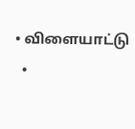• விளையாட்டு
  •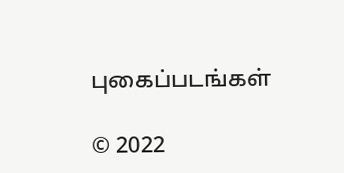புகைப்படங்கள்

© 2022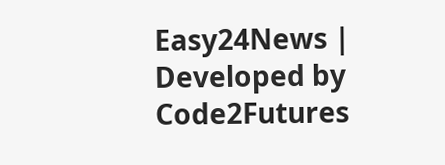Easy24News | Developed by Code2Futures